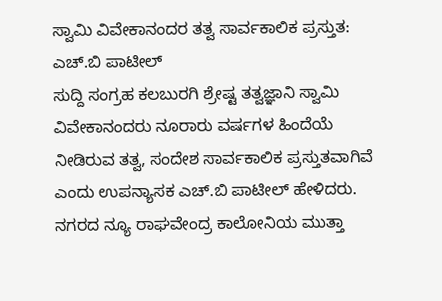ಸ್ವಾಮಿ ವಿವೇಕಾನಂದರ ತತ್ವ ಸಾರ್ವಕಾಲಿಕ ಪ್ರಸ್ತುತ: ಎಚ್.ಬಿ ಪಾಟೀಲ್
ಸುದ್ದಿ ಸಂಗ್ರಹ ಕಲಬುರಗಿ ಶ್ರೇಷ್ಟ ತತ್ವಜ್ಞಾನಿ ಸ್ವಾಮಿ ವಿವೇಕಾನಂದರು ನೂರಾರು ವರ್ಷಗಳ ಹಿಂದೆಯೆ ನೀಡಿರುವ ತತ್ವ, ಸಂದೇಶ ಸಾರ್ವಕಾಲಿಕ ಪ್ರಸ್ತುತವಾಗಿವೆ ಎಂದು ಉಪನ್ಯಾಸಕ ಎಚ್.ಬಿ ಪಾಟೀಲ್ ಹೇಳಿದರು. ನಗರದ ನ್ಯೂ ರಾಘವೇಂದ್ರ ಕಾಲೋನಿಯ ಮುತ್ತಾ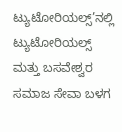ಟ್ಯುಟೋರಿಯಲ್ಸ್’ನಲ್ಲಿ ಟ್ಯುಟೋರಿಯಲ್ಸ್ ಮತ್ತು ಬಸವೇಶ್ವರ ಸಮಾಜ ಸೇವಾ ಬಳಗ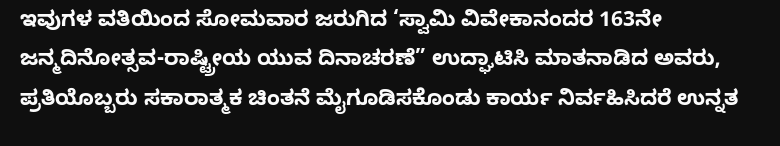ಇವುಗಳ ವತಿಯಿಂದ ಸೋಮವಾರ ಜರುಗಿದ ‘ಸ್ವಾಮಿ ವಿವೇಕಾನಂದರ 163ನೇ ಜನ್ಮದಿನೋತ್ಸವ-ರಾಷ್ಟ್ರೀಯ ಯುವ ದಿನಾಚರಣೆ” ಉದ್ಘಾಟಿಸಿ ಮಾತನಾಡಿದ ಅವರು, ಪ್ರತಿಯೊಬ್ಬರು ಸಕಾರಾತ್ಮಕ ಚಿಂತನೆ ಮೈಗೂಡಿಸಕೊಂಡು ಕಾರ್ಯ ನಿರ್ವಹಿಸಿದರೆ ಉನ್ನತ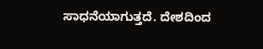ಸಾಧನೆಯಾಗುತ್ತದೆ. ದೇಶದಿಂದ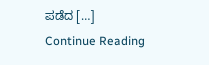ಪಡೆದ […]
Continue Reading